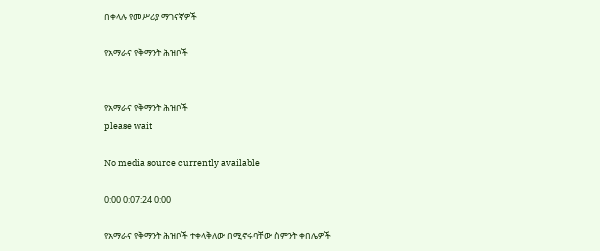በቀላሉ የመሥሪያ ማገናኛዎች

የአማራና የቅማንት ሕዝቦች


የአማራና የቅማንት ሕዝቦች
please wait

No media source currently available

0:00 0:07:24 0:00

የአማራና የቅማንት ሕዝቦች ተቀላቅለው በሚኖሩባቸው ስምንት ቀበሌዎች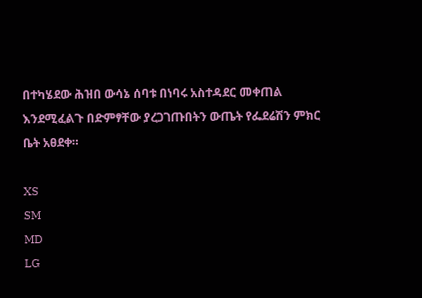በተካሄደው ሕዝበ ውሳኔ ሰባቱ በነባሩ አስተዳደር መቀጠል እንደሚፈልጉ በድምፃቸው ያረጋገጡበትን ውጤት የፌደሬሽን ምክር ቤት አፀደቀ።

XS
SM
MD
LG